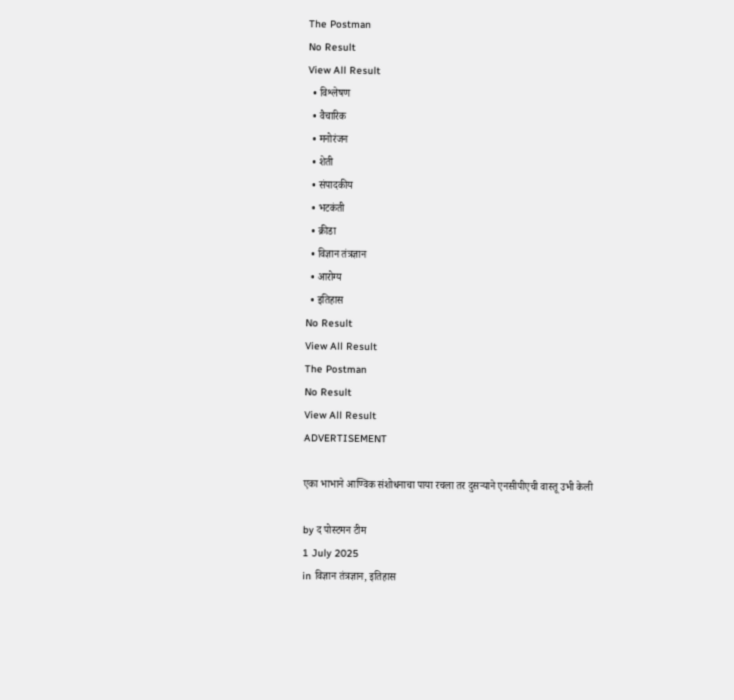The Postman
No Result
View All Result
  • विश्लेषण
  • वैचारिक
  • मनोरंजन
  • शेती
  • संपादकीय
  • भटकंती
  • क्रीडा
  • विज्ञान तंत्रज्ञान
  • आरोग्य
  • इतिहास
No Result
View All Result
The Postman
No Result
View All Result
ADVERTISEMENT

एका भाभाने आण्विक संशोधनाचा पाया रचला तर दुसऱ्याने एनसीपीएची वास्तू उभी केली

by द पोस्टमन टीम
1 July 2025
in विज्ञान तंत्रज्ञान, इतिहास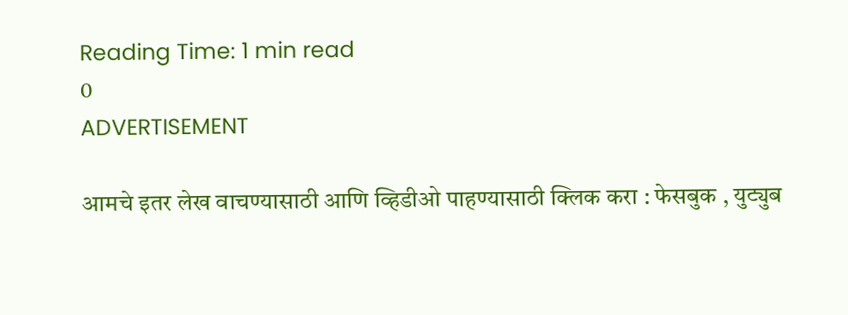Reading Time: 1 min read
0
ADVERTISEMENT

आमचे इतर लेख वाचण्यासाठी आणि व्हिडीओ पाहण्यासाठी क्लिक करा : फेसबुक , युट्युब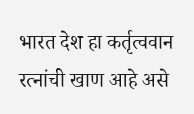भारत देश हा कर्तृत्ववान रत्नांची खाण आहे असे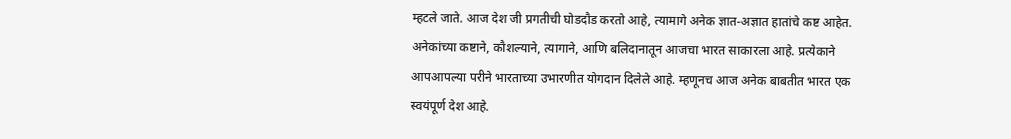म्हटले जाते. आज देश जी प्रगतीची घोडदौड करतो आहे, त्यामागे अनेक ज्ञात-अज्ञात हातांचे कष्ट आहेत. अनेकांच्या कष्टाने, कौशल्याने, त्यागाने, आणि बलिदानातून आजचा भारत साकारला आहे. प्रत्येकाने आपआपल्या परीने भारताच्या उभारणीत योगदान दिलेले आहे. म्हणूनच आज अनेक बाबतीत भारत एक स्वयंपूर्ण देश आहे.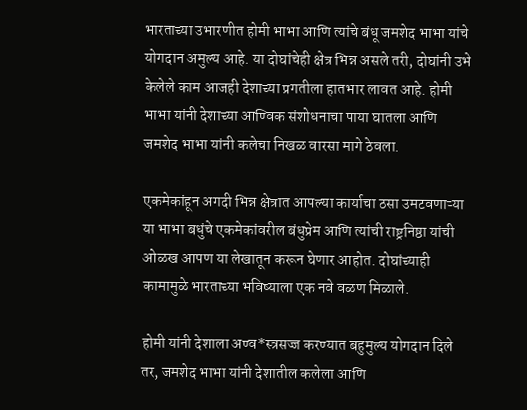भारताच्या उभारणीत होमी भाभा आणि त्यांचे बंधू जमशेद भाभा यांचे योगदान अमुल्य आहे. या दोघांचेही क्षेत्र भिन्न असले तरी, दोघांनी उभे केलेले काम आजही देशाच्या प्रगतीला हातभार लावत आहे. होमी भाभा यांनी देशाच्या आण्विक संशोधनाचा पाया घातला आणि जमशेद भाभा यांनी कलेचा निखळ वारसा मागे ठेवला.

एकमेकांहून अगदी भिन्न क्षेत्रात आपल्या कार्याचा ठसा उमटवणाऱ्या या भाभा बधुंचे एकमेकांवरील बंधुप्रेम आणि त्यांची राष्ट्रनिष्ठा यांची ओळख आपण या लेखातून करून घेणार आहोत. दोघांच्याही कामामुळे भारताच्या भविष्याला एक नवे वळण मिळाले.

होमी यांनी देशाला अण्व*स्त्रसज्ज करण्यात बहुमुल्य योगदान दिले तर, जमशेद भाभा यांनी देशातील कलेला आणि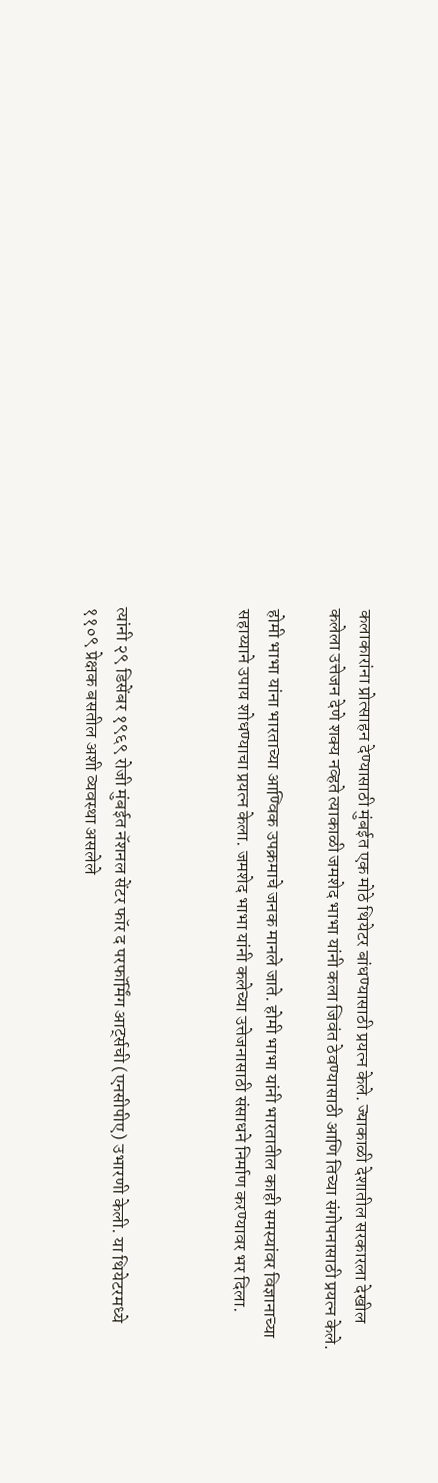कलाकारांना प्रोत्साहन देण्यासाठी मुंबईत एक मोठे थियेटर बांधण्यासाठी प्रयत्न केले. ज्याकाळी देशातील सरकारला देखील कलेला उत्तेजन देणे शक्य नव्हते त्याकाळी जमशेद भाभा यांनी कला जिवंत ठेवण्यासाठी आणि तिच्या संगोपनासाठी प्रयत्न केले.

होमी भाभा यांना भारताच्या आण्विक उपक्रमाचे जनक मानले जाते. होमी भाभा यांनी भारतातील काही समस्यांवर विज्ञानाच्या सहाय्याने उपाय शोधण्याचा प्रयत्न केला. जमशेद भाभा यांनी कलेच्या उत्तेजनासाठी संसाधने निर्माण करण्यावर भर दिला.



त्यांनी २९ डिसेंबर १९६९ रोजी मुंबईत नॅशनल सेंटर फॉर द परफॉर्मिंग आर्ट्सची (एनसीपीए) उभारणी केली. या थियेटरमध्ये ११०९ प्रेक्षक बसतील अशी व्यवस्था असलेले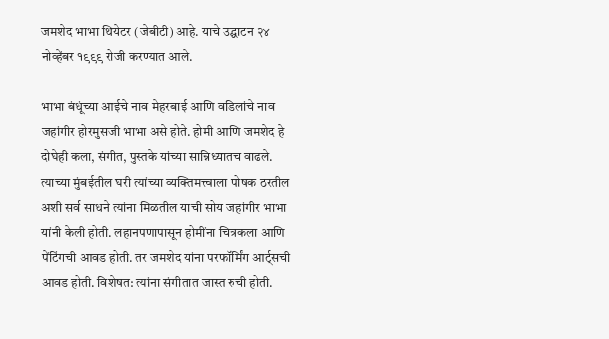जमशेद भाभा थियेटर (जेबीटी) आहे. याचे उद्घाटन २४ नोव्हेंबर १९९९ रोजी करण्यात आले.

भाभा बंधूंच्या आईचे नाव मेहरबाई आणि वडिलांचे नाव जहांगीर होरमुसजी भाभा असे होते. होमी आणि जमशेद हे दोघेही कला, संगीत, पुस्तके यांच्या सान्निध्यातच वाढले. त्याच्या मुंबईतील घरी त्यांच्या व्यक्तिमत्त्वाला पोषक ठरतील अशी सर्व साधने त्यांना मिळतील याची सोय जहांगीर भाभा यांनी केली होती. लहानपणापासून होमींना चित्रकला आणि पेंटिंगची आवड होती. तर जमशेद यांना परफॉर्मिंग आर्ट्सची आवड होती. विशेषत: त्यांना संगीतात जास्त रुची होती.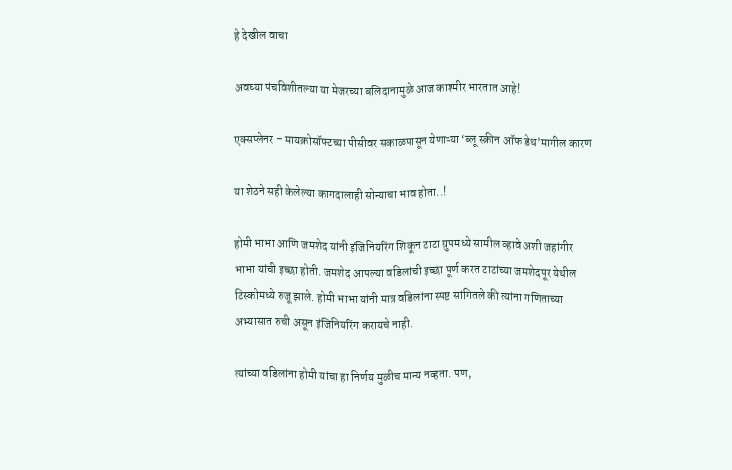हे देखील वाचा

अवघ्या पंचविशीतल्या या मेजरच्या बलिदानामुळे आज काश्मीर भारतात आहे!

एक्सप्लेनर – मायक्रोसॉफ्टच्या पीसीवर सकाळपासून येणाऱ्या ‘ब्लू स्क्रीन ऑफ डेथ’मागील कारण

या शेठने सही केलेल्या कागदालाही सोन्याचा भाव होता..!

होमी भाभा आणि जमशेद यांनी इंजिनियरिंग शिकून टाटा ग्रुपमध्ये सामील व्हावे अशी जहांगीर भाभा यांची इच्छा होती. जमशेद आपल्या वडिलांची इच्छा पूर्ण करत टाटांच्या जमशेदपूर येथील टिस्कोमध्ये रुजू झाले. होमी भाभा यांनी मात्र वडिलांना स्पष्ट सांगितले की त्यांना गणिताच्या अभ्यासात रुची असून इंजिनियरिंग करायचे नाही.

त्यांच्या वडिलांना होमी यांचा हा निर्णय मुळीच मान्य नव्हता. पण,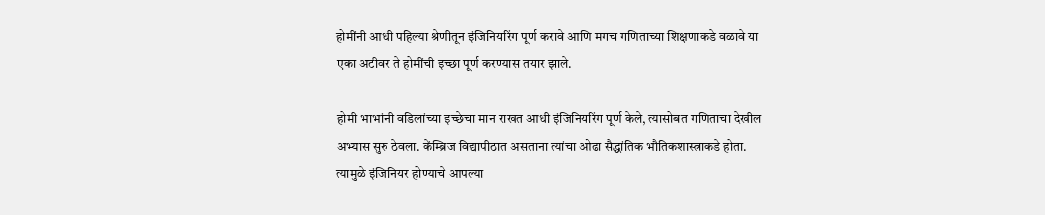होमींनी आधी पहिल्या श्रेणीतून इंजिनियरिंग पूर्ण करावे आणि मगच गणिताच्या शिक्षणाकडे वळावे या एका अटीवर ते होमींची इच्छा पूर्ण करण्यास तयार झाले.

होमी भाभांनी वडिलांच्या इच्छेचा मान राखत आधी इंजिनियरिंग पूर्ण केले, त्यासोबत गणिताचा देखील अभ्यास सुरु ठेवला. केंम्ब्रिज विद्यापीठात असताना त्यांचा ओढा सैद्धांतिक भौतिकशास्त्राकडे होता. त्यामुळे इंजिनियर होण्याचे आपल्या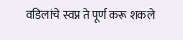वडिलांचे स्वप्न ते पूर्ण करू शकले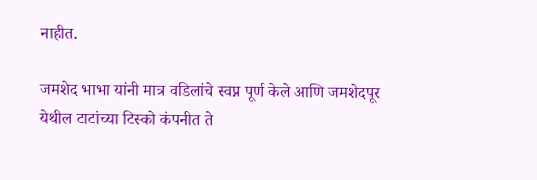नाहीत.

जमशेद भाभा यांनी मात्र वडिलांचे स्वप्न पूर्ण केले आणि जमशेदपूर येथील टाटांच्या टिस्को कंपनीत ते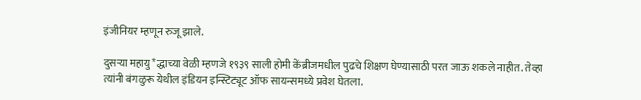इंजीनियर म्हणून रुजू झाले.

दुसऱ्या महायु*द्धाच्या वेळी म्हणजे १९३९ साली होमी केंब्रीजमधील पुढचे शिक्षण घेण्यासाठी परत जाऊ शकले नाहीत. तेव्हा त्यांनी बंगळुरू येथील इंडियन इन्स्टिट्यूट ऑफ सायन्समध्ये प्रवेश घेतला.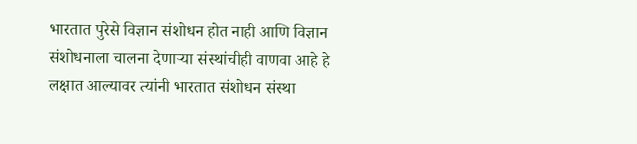भारतात पुरेसे विज्ञान संशोधन होत नाही आणि विज्ञान संशोधनाला चालना देणाऱ्या संस्थांचीही वाणवा आहे हे लक्षात आल्यावर त्यांनी भारतात संशोधन संस्था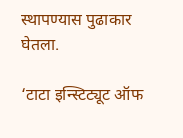स्थापण्यास पुढाकार घेतला.

‘टाटा इन्स्टिट्यूट ऑफ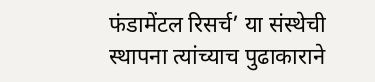फंडामेंटल रिसर्च’ या संस्थेची स्थापना त्यांच्याच पुढाकाराने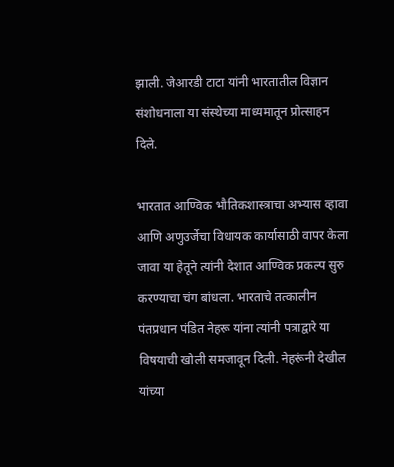झाली. जेआरडी टाटा यांनी भारतातील विज्ञान संशोधनाला या संस्थेच्या माध्यमातून प्रोत्साहन दिले.

भारतात आण्विक भौतिकशास्त्राचा अभ्यास व्हावा आणि अणुउर्जेचा विधायक कार्यासाठी वापर केला जावा या हेतूने त्यांनी देशात आण्विक प्रकल्प सुरु करण्याचा चंग बांधला. भारताचे तत्कालीन पंतप्रधान पंडित नेहरू यांना त्यांनी पत्राद्वारे या विषयाची खोली समजावून दिली. नेहरूंनी देखील यांच्या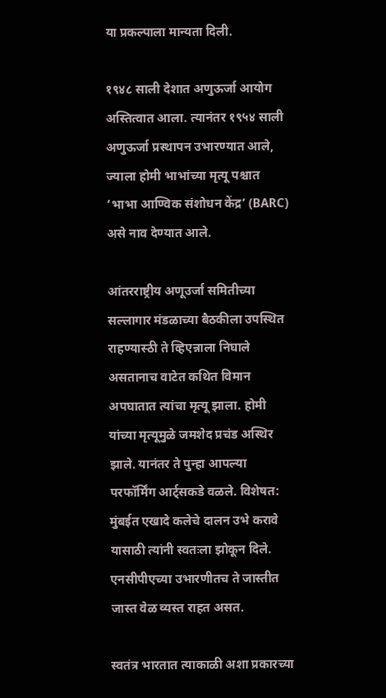या प्रकल्पाला मान्यता दिली.

१९४८ साली देशात अणुऊर्जा आयोग अस्तित्वात आला. त्यानंतर १९५४ साली अणुऊर्जा प्रस्थापन उभारण्यात आले, ज्याला होमी भाभांच्या मृत्यू पश्चात ‘भाभा आण्विक संशोधन केंद्र’ (BARC) असे नाव देण्यात आले.

आंतरराष्ट्रीय अणूउर्जा समितीच्या सल्लागार मंडळाच्या बैठकीला उपस्थित राहण्यास्ठी ते व्हिएन्नाला निघाले असतानाच वाटेत कथित विमान अपघातात त्यांचा मृत्यू झाला. होमी यांच्या मृत्यूमुळे जमशेद प्रचंड अस्थिर झाले. यानंतर ते पुन्हा आपल्या परफॉर्मिंग आर्ट्सकडे वळले. विशेषत: मुंबईत एखादे कलेचे दालन उभे करावे यासाठी त्यांनी स्वतःला झोकून दिले. एनसीपीएच्या उभारणीतच ते जास्तीत जास्त वेळ व्यस्त राहत असत.

स्वतंत्र भारतात त्याकाळी अशा प्रकारच्या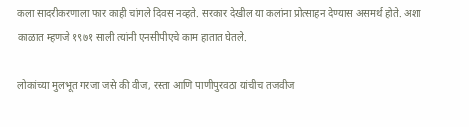कला सादरीकरणाला फार काही चांगले दिवस नव्हते. सरकार देखील या कलांना प्रोत्साहन देण्यास असमर्थ होते. अशा काळात म्हणजे १९७१ साली त्यांनी एनसीपीएचे काम हातात घेतले.

लोकांच्या मुलभूत गरजा जसे की वीज, रस्ता आणि पाणीपुरवठा यांचीच तजवीज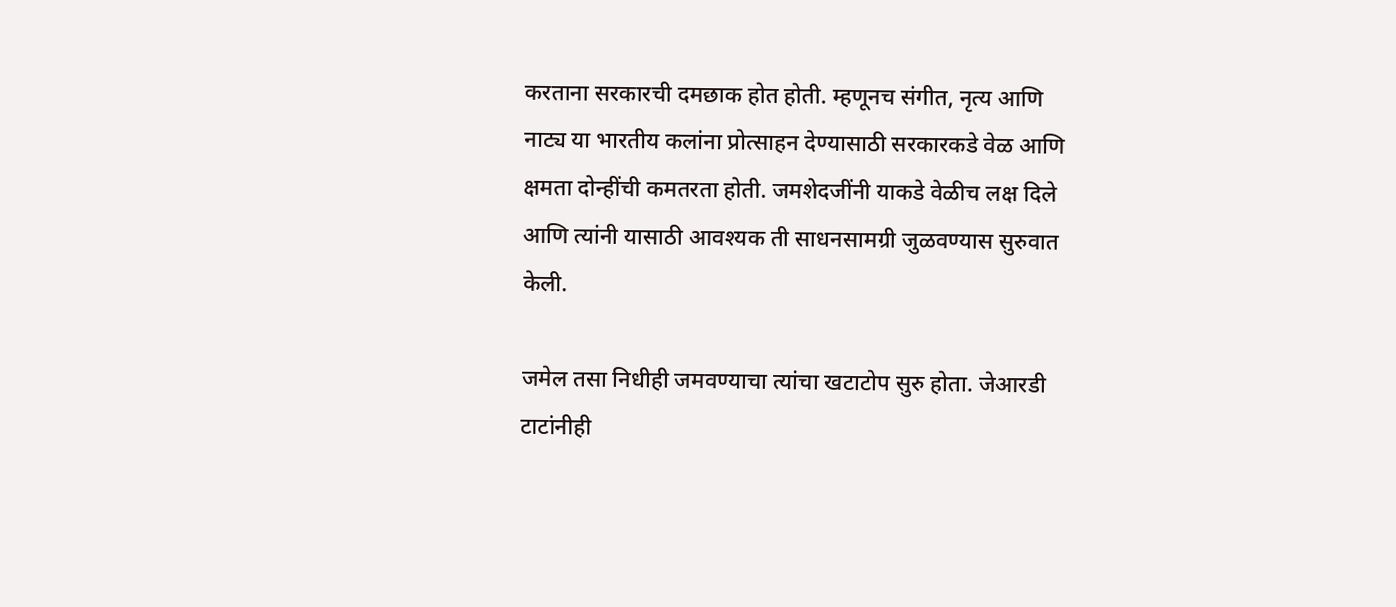करताना सरकारची दमछाक होत होती. म्हणूनच संगीत, नृत्य आणि नाट्य या भारतीय कलांना प्रोत्साहन देण्यासाठी सरकारकडे वेळ आणि क्षमता दोन्हींची कमतरता होती. जमशेदजींनी याकडे वेळीच लक्ष दिले आणि त्यांनी यासाठी आवश्यक ती साधनसामग्री जुळवण्यास सुरुवात केली.

जमेल तसा निधीही जमवण्याचा त्यांचा खटाटोप सुरु होता. जेआरडी टाटांनीही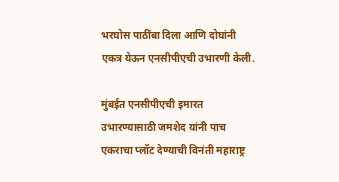भरघोस पाठींबा दिला आणि दोघांनी एकत्र येऊन एनसीपीएची उभारणी केली.

मुंबईत एनसीपीएची इमारत उभारण्यासाठी जमशेद यांनी पाच एकराचा प्लॉट देण्याची विनंती महाराष्ट्र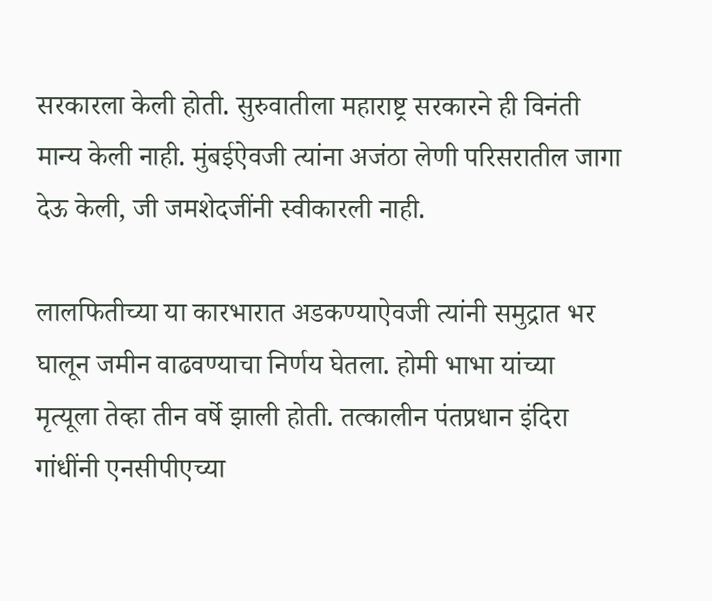सरकारला केली होती. सुरुवातीला महाराष्ट्र सरकारने ही विनंती मान्य केली नाही. मुंबईऐवजी त्यांना अजंठा लेणी परिसरातील जागा देऊ केली, जी जमशेदजींनी स्वीकारली नाही.

लालफितीच्या या कारभारात अडकण्याऐवजी त्यांनी समुद्रात भर घालून जमीन वाढवण्याचा निर्णय घेतला. होमी भाभा यांच्या मृत्यूला तेव्हा तीन वर्षे झाली होती. तत्कालीन पंतप्रधान इंदिरा गांधींनी एनसीपीएच्या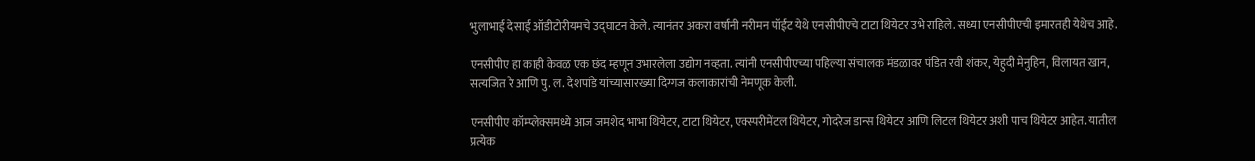भुलाभाई देसाई ऑडीटोरीयमचे उद्घाटन केले. त्यानंतर अकरा वर्षांनी नरीमन पॉईंट येथे एनसीपीएचे टाटा थियेटर उभे राहिले. सध्या एनसीपीएची इमारतही येथेच आहे.

एनसीपीए हा काही केवळ एक छंद म्हणून उभारलेला उद्योग नव्हता. त्यांनी एनसीपीएच्या पहिल्या संचालक मंडळावर पंडित रवी शंकर, येहुदी मेनुहिन, विलायत खान, सत्यजित रे आणि पु. ल. देशपांडे यांच्यासारख्या दिग्गज कलाकारांची नेमणूक केली.

एनसीपीए कॉम्प्लेक्समध्ये आज जमशेद भाभा थियेटर, टाटा थियेटर, एक्स्परीमेंटल थियेटर, गोदरेज डान्स थियेटर आणि लिटल थियेटर अशी पाच थियेटर आहेत. यातील प्रत्येक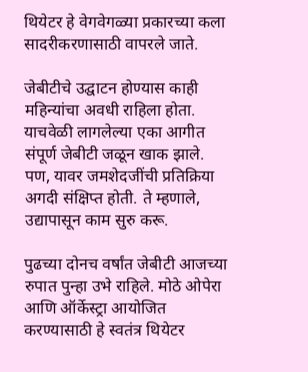थियेटर हे वेगवेगळ्या प्रकारच्या कला सादरीकरणासाठी वापरले जाते.

जेबीटीचे उद्घाटन होण्यास काही महिन्यांचा अवधी राहिला होता. याचवेळी लागलेल्या एका आगीत संपूर्ण जेबीटी जळून खाक झाले. पण, यावर जमशेदजींची प्रतिक्रिया अगदी संक्षिप्त होती. ते म्हणाले, उद्यापासून काम सुरु करू.

पुढच्या दोनच वर्षांत जेबीटी आजच्या रुपात पुन्हा उभे राहिले. मोठे ओपेरा आणि ऑर्केस्ट्रा आयोजित करण्यासाठी हे स्वतंत्र थियेटर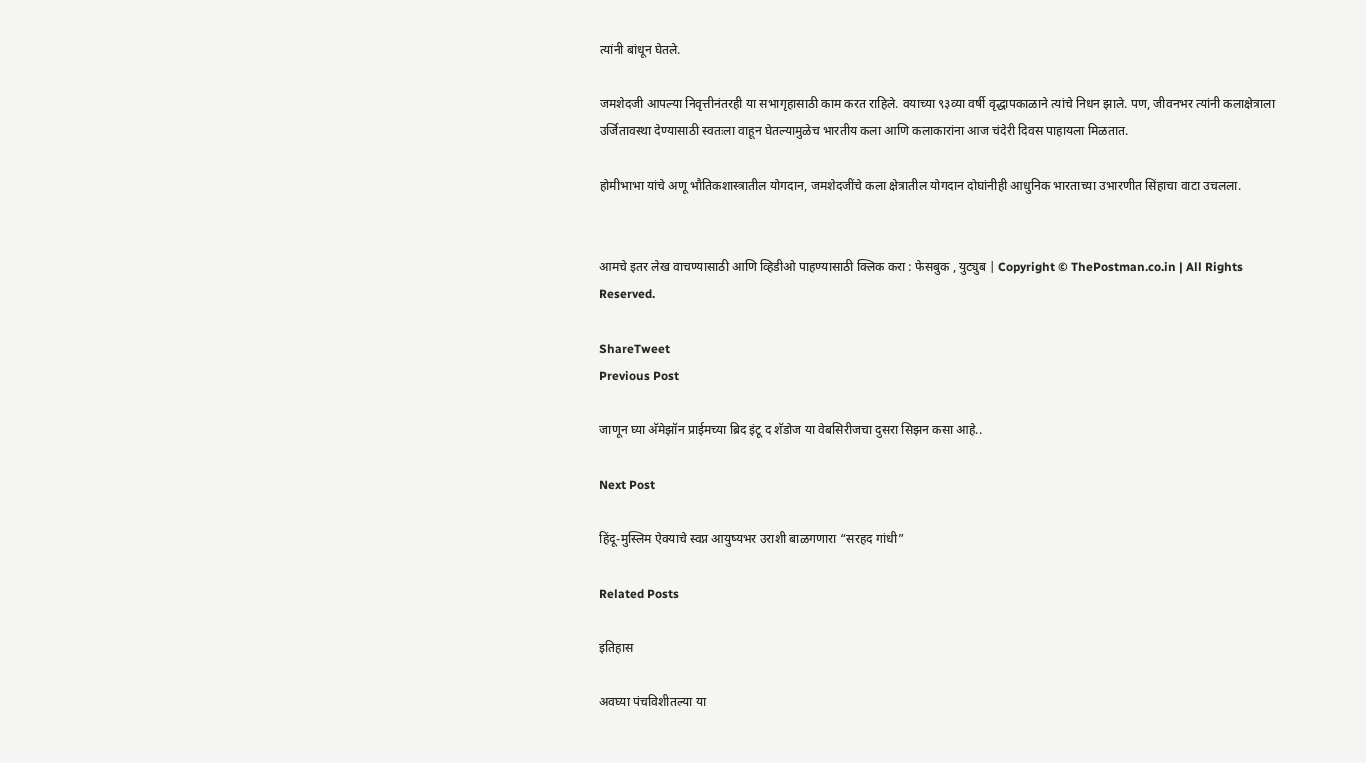त्यांनी बांधून घेतले.

जमशेदजी आपल्या निवृत्तीनंतरही या सभागृहासाठी काम करत राहिले. वयाच्या ९३व्या वर्षी वृद्धापकाळाने त्यांचे निधन झाले. पण, जीवनभर त्यांनी कलाक्षेत्राला उर्जितावस्था देण्यासाठी स्वतःला वाहून घेतल्यामुळेच भारतीय कला आणि कलाकारांना आज चंदेरी दिवस पाहायला मिळतात.

होमीभाभा यांचे अणू भौतिकशास्त्रातील योगदान, जमशेदजींचे कला क्षेत्रातील योगदान दोघांनीही आधुनिक भारताच्या उभारणीत सिंहाचा वाटा उचलला.


आमचे इतर लेख वाचण्यासाठी आणि व्हिडीओ पाहण्यासाठी क्लिक करा : फेसबुक , युट्युब | Copyright © ThePostman.co.in | All Rights Reserved.

ShareTweet
Previous Post

जाणून घ्या अ‍ॅमेझॉन प्राईमच्या ब्रिद इंटू द शॅडोज या वेबसिरीजचा दुसरा सिझन कसा आहे..

Next Post

हिंदू-मुस्लिम ऐक्याचे स्वप्न आयुष्यभर उराशी बाळगणारा “सरहद गांधी”

Related Posts

इतिहास

अवघ्या पंचविशीतल्या या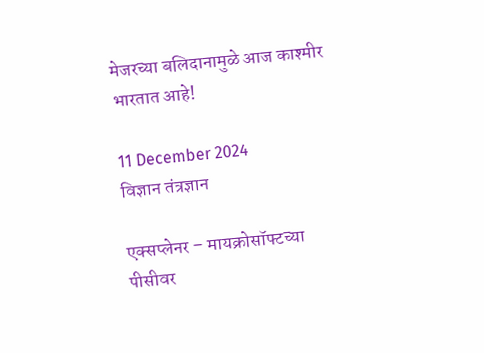मेजरच्या बलिदानामुळे आज काश्मीर भारतात आहे!

11 December 2024
विज्ञान तंत्रज्ञान

एक्सप्लेनर – मायक्रोसॉफ्टच्या पीसीवर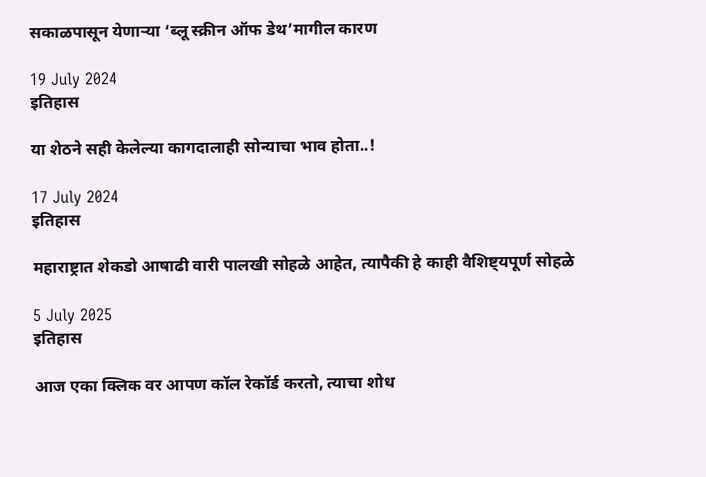सकाळपासून येणाऱ्या ‘ब्लू स्क्रीन ऑफ डेथ’मागील कारण

19 July 2024
इतिहास

या शेठने सही केलेल्या कागदालाही सोन्याचा भाव होता..!

17 July 2024
इतिहास

महाराष्ट्रात शेकडो आषाढी वारी पालखी सोहळे आहेत, त्यापैकी हे काही वैशिष्ट्यपूर्ण सोहळे

5 July 2025
इतिहास

आज एका क्लिक वर आपण कॉल रेकॉर्ड करतो, त्याचा शोध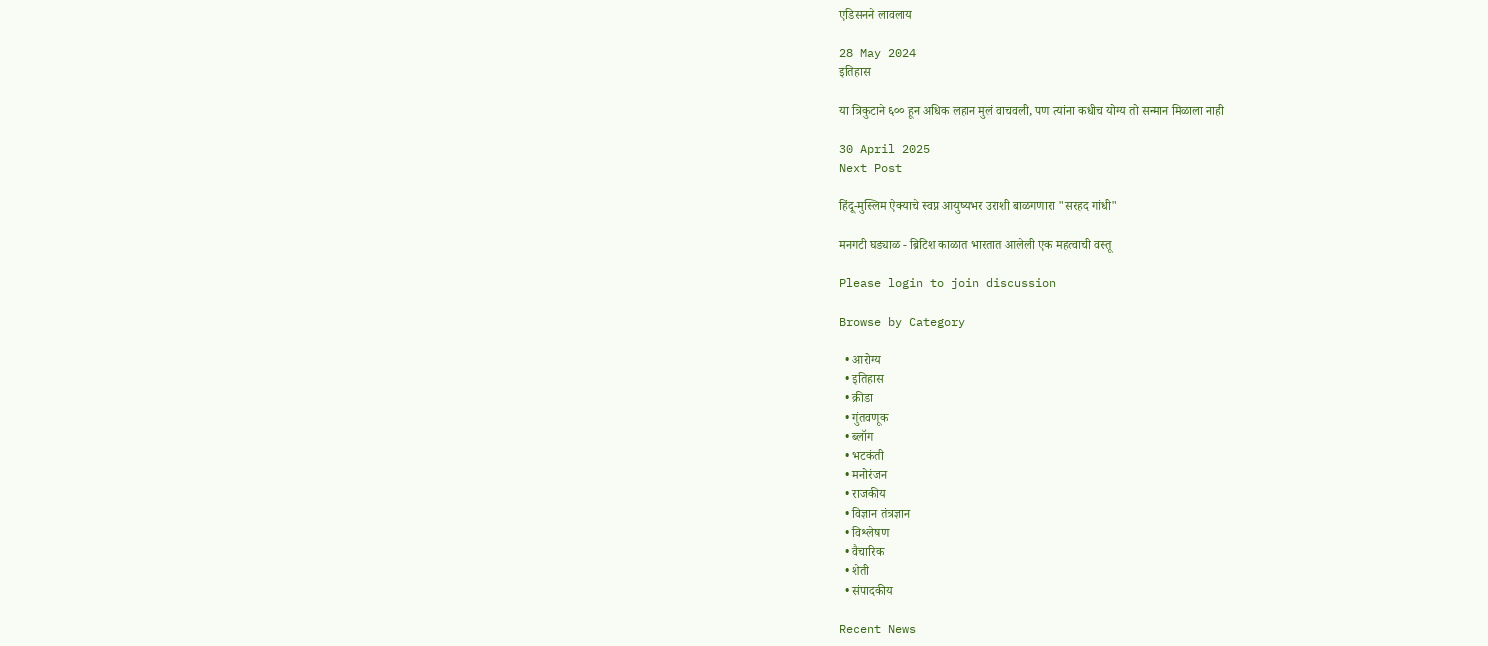एडिसनने लावलाय

28 May 2024
इतिहास

या त्रिकुटाने ६०० हून अधिक लहान मुलं वाचवली, पण त्यांना कधीच योग्य तो सन्मान मिळाला नाही

30 April 2025
Next Post

हिंदू-मुस्लिम ऐक्याचे स्वप्न आयुष्यभर उराशी बाळगणारा "सरहद गांधी"

मनगटी घड्याळ - ब्रिटिश काळात भारतात आलेली एक महत्वाची वस्तू

Please login to join discussion

Browse by Category

  • आरोग्य
  • इतिहास
  • क्रीडा
  • गुंतवणूक
  • ब्लॉग
  • भटकंती
  • मनोरंजन
  • राजकीय
  • विज्ञान तंत्रज्ञान
  • विश्लेषण
  • वैचारिक
  • शेती
  • संपादकीय

Recent News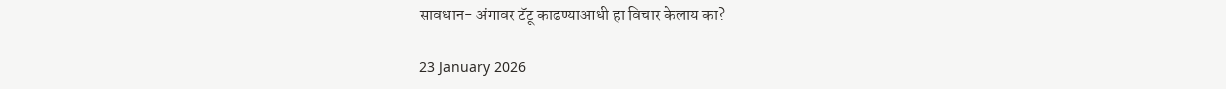सावधान- अंगावर टॅटू काढण्याआधी हा विचार केलाय का?

23 January 2026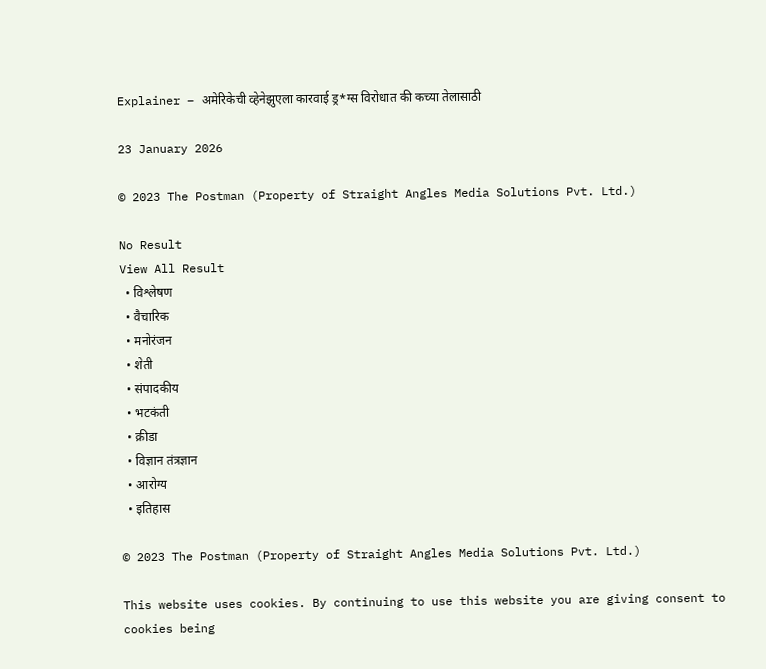Explainer – अमेरिकेची व्हेनेझुएला कारवाई ड्र*ग्स विरोधात की कच्या तेलासाठी

23 January 2026

© 2023 The Postman (Property of Straight Angles Media Solutions Pvt. Ltd.)

No Result
View All Result
  • विश्लेषण
  • वैचारिक
  • मनोरंजन
  • शेती
  • संपादकीय
  • भटकंती
  • क्रीडा
  • विज्ञान तंत्रज्ञान
  • आरोग्य
  • इतिहास

© 2023 The Postman (Property of Straight Angles Media Solutions Pvt. Ltd.)

This website uses cookies. By continuing to use this website you are giving consent to cookies being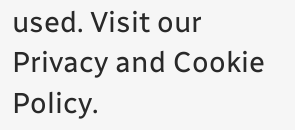used. Visit our Privacy and Cookie Policy.